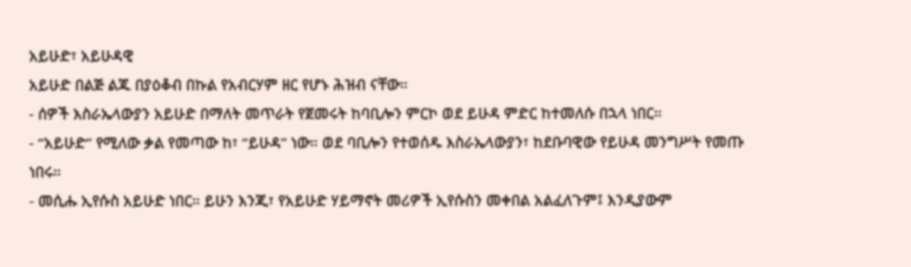አይሁድ፣ አይሁዳዊ
አይሁድ በልጅ ልጁ በያዕቆብ በኩል የአብርሃም ዘር የሆኑ ሕዝብ ናቸው።
- ሰዎች እስራኤላውያን አይሁድ በማለት መጥራት የጀመሩት ከባቢሎን ምርኮ ወደ ይሁዳ ምድር ከተመለሱ በኋላ ነበር።
- “አይሁድ” የሚለው ቃል የመጣው ከ፣ “ይሁዳ” ነው። ወደ ባቢሎን የተወሰዱ እስራኤላውያን፣ ከደቡባዊው የይሁዳ መንግሥት የመጡ ነበሩ።
- መሲሑ ኢየሱስ አይሁድ ነበር። ይሁን እንጂ፣ የአይሁድ ሃይማኖት መሪዎች ኢየሱስን መቀበል አልፈለጉም፤ እንዲያውም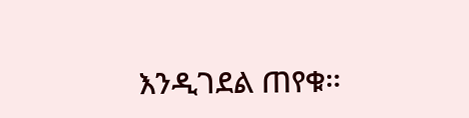እንዲገደል ጠየቁ።